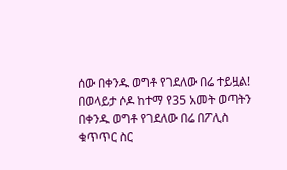ሰው በቀንዱ ወግቶ የገደለው በሬ ተይዟል!
በወላይታ ሶዶ ከተማ የ35 አመት ወጣትን በቀንዱ ወግቶ የገደለው በሬ በፖሊስ ቁጥጥር ስር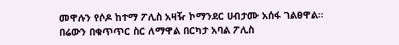መዋሉን የሶዶ ከተማ ፖሊስ አዛዥ ኮማንደር ሀብታሙ አሰፋ ገልፀዋል።
በሬውን በቁጥጥር ስር ለማዋል በርካታ አባል ፖሊስ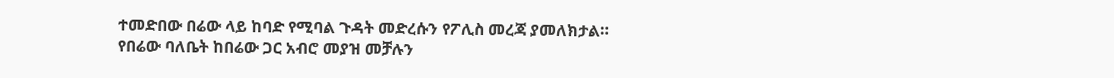ተመድበው በሬው ላይ ከባድ የሚባል ጉዳት መድረሱን የፖሊስ መረጃ ያመለክታል።
የበሬው ባለቤት ከበሬው ጋር አብሮ መያዝ መቻሉን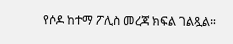የሶዶ ከተማ ፖሊስ መረጃ ክፍል ገልጿል።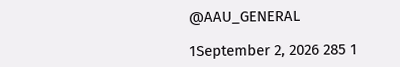@AAU_GENERAL

1September 2, 2026 285 1